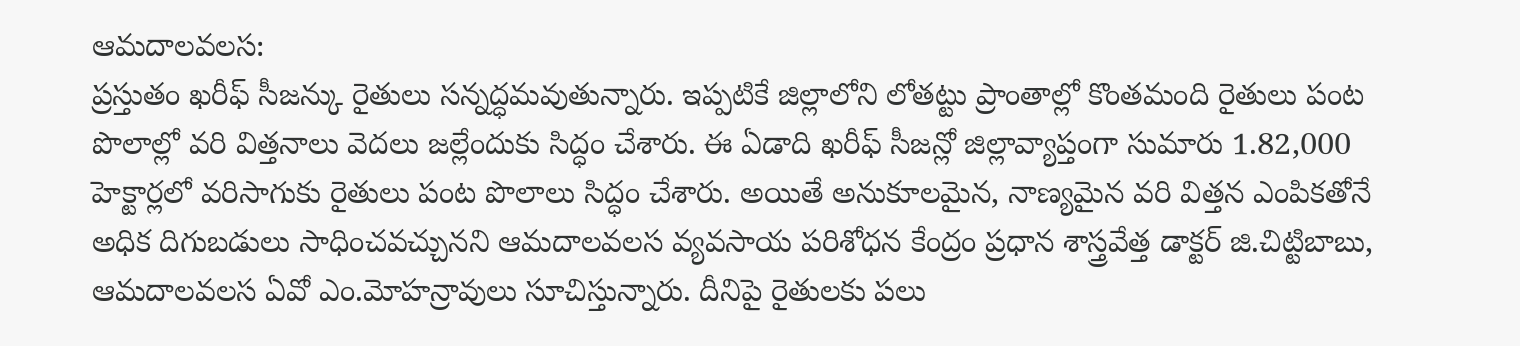ఆమదాలవలస:
ప్రస్తుతం ఖరీఫ్ సీజన్కు రైతులు సన్నద్ధమవుతున్నారు. ఇప్పటికే జిల్లాలోని లోతట్టు ప్రాంతాల్లో కొంతమంది రైతులు పంట పొలాల్లో వరి విత్తనాలు వెదలు జల్లేందుకు సిద్ధం చేశారు. ఈ ఏడాది ఖరీఫ్ సీజన్లో జిల్లావ్యాప్తంగా సుమారు 1.82,000 హెక్టార్లలో వరిసాగుకు రైతులు పంట పొలాలు సిద్ధం చేశారు. అయితే అనుకూలమైన, నాణ్యమైన వరి విత్తన ఎంపికతోనే అధిక దిగుబడులు సాధించవచ్చునని ఆమదాలవలస వ్యవసాయ పరిశోధన కేంద్రం ప్రధాన శాస్త్రవేత్త డాక్టర్ జి.చిట్టిబాబు, ఆమదాలవలస ఏవో ఎం.మోహన్రావులు సూచిస్తున్నారు. దీనిపై రైతులకు పలు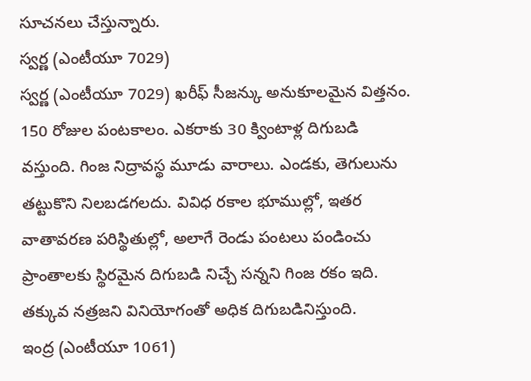సూచనలు చేస్తున్నారు.
స్వర్ణ (ఎంటీయూ 7029)
స్వర్ణ (ఎంటీయూ 7029) ఖరీఫ్ సీజన్కు అనుకూలమైన విత్తనం. 150 రోజుల పంటకాలం. ఎకరాకు 30 క్వింటాళ్ల దిగుబడి వస్తుంది. గింజ నిద్రావస్థ మూడు వారాలు. ఎండకు, తెగులును తట్టుకొని నిలబడగలదు. వివిధ రకాల భూముల్లో, ఇతర వాతావరణ పరిస్థితుల్లో, అలాగే రెండు పంటలు పండించు ప్రాంతాలకు స్థిరమైన దిగుబడి నిచ్చే సన్నని గింజ రకం ఇది. తక్కువ నత్రజని వినియోగంతో అధిక దిగుబడినిస్తుంది.
ఇంద్ర (ఎంటీయూ 1061)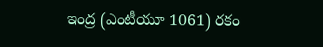ఇంద్ర (ఎంటీయూ 1061) రకం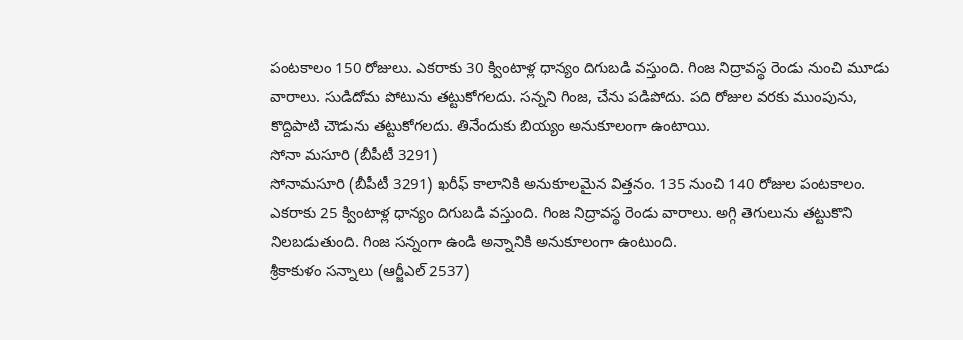పంటకాలం 150 రోజులు. ఎకరాకు 30 క్వింటాళ్ల ధాన్యం దిగుబడి వస్తుంది. గింజ నిద్రావస్థ రెండు నుంచి మూడు వారాలు. సుడిదోమ పోటును తట్టుకోగలదు. సన్నని గింజ, చేను పడిపోదు. పది రోజుల వరకు ముంపును, కొద్దిపాటి చౌడును తట్టుకోగలదు. తినేందుకు బియ్యం అనుకూలంగా ఉంటాయి.
సోనా మసూరి (బీపీటీ 3291)
సోనామసూరి (బీపీటీ 3291) ఖరీఫ్ కాలానికి అనుకూలమైన విత్తనం. 135 నుంచి 140 రోజుల పంటకాలం. ఎకరాకు 25 క్వింటాళ్ల ధాన్యం దిగుబడి వస్తుంది. గింజ నిద్రావస్థ రెండు వారాలు. అగ్గి తెగులును తట్టుకొని నిలబడుతుంది. గింజ సన్నంగా ఉండి అన్నానికి అనుకూలంగా ఉంటుంది.
శ్రీకాకుళం సన్నాలు (ఆర్జీఎల్ 2537)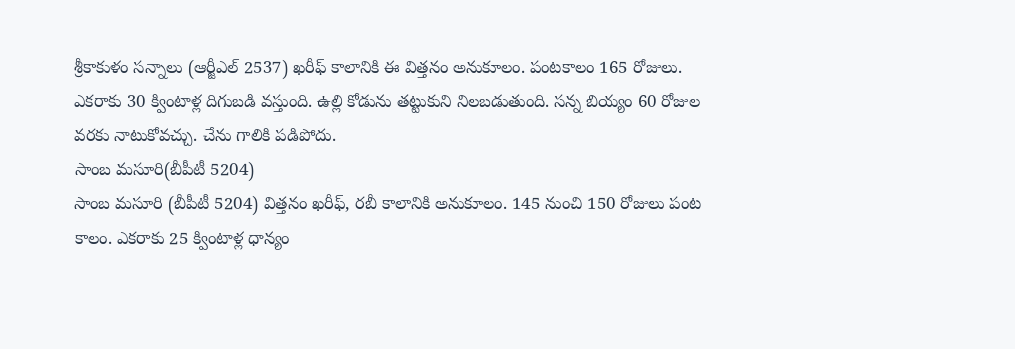శ్రీకాకుళం సన్నాలు (ఆర్జీఎల్ 2537) ఖరీఫ్ కాలానికి ఈ విత్తనం అనుకూలం. పంటకాలం 165 రోజులు. ఎకరాకు 30 క్వింటాళ్ల దిగుబడి వస్తుంది. ఉల్లి కోడును తట్టుకుని నిలబడుతుంది. సన్న బియ్యం 60 రోజుల వరకు నాటుకోవచ్చు. చేను గాలికి పడిపోదు.
సాంబ మసూరి(బీపీటీ 5204)
సాంబ మసూరి (బీపీటీ 5204) విత్తనం ఖరీఫ్, రబీ కాలానికి అనుకూలం. 145 నుంచి 150 రోజులు పంట కాలం. ఎకరాకు 25 క్వింటాళ్ల ధాన్యం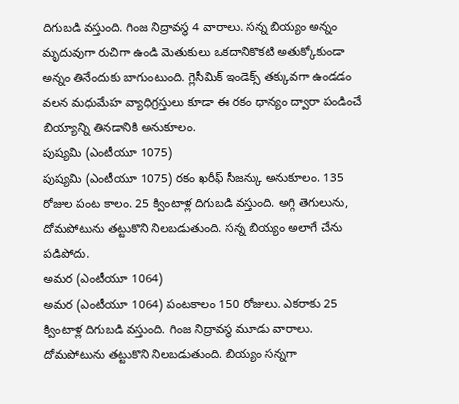దిగుబడి వస్తుంది. గింజ నిద్రావస్థ 4 వారాలు. సన్న బియ్యం అన్నం మృదువుగా రుచిగా ఉండి మెతుకులు ఒకదానికొకటి అతుక్కోకుండా అన్నం తినేందుకు బాగుంటుంది. గ్లెసీమిక్ ఇండెక్స్ తక్కువగా ఉండడం వలన మధుమేహ వ్యాధిగ్రస్తులు కూడా ఈ రకం ధాన్యం ద్వారా పండించే బియ్యాన్ని తినడానికి అనుకూలం.
పుష్యమి (ఎంటీయూ 1075)
పుష్యమి (ఎంటీయూ 1075) రకం ఖరీఫ్ సీజన్కు అనుకూలం. 135 రోజుల పంట కాలం. 25 క్వింటాళ్ల దిగుబడి వస్తుంది. అగ్గి తెగులును, దోమపోటును తట్టుకొని నిలబడుతుంది. సన్న బియ్యం అలాగే చేను పడిపోదు.
అమర (ఎంటీయూ 1064)
అమర (ఎంటీయూ 1064) పంటకాలం 150 రోజులు. ఎకరాకు 25 క్వింటాళ్ల దిగుబడి వస్తుంది. గింజ నిద్రావస్థ మూడు వారాలు. దోమపోటును తట్టుకొని నిలబడుతుంది. బియ్యం సన్నగా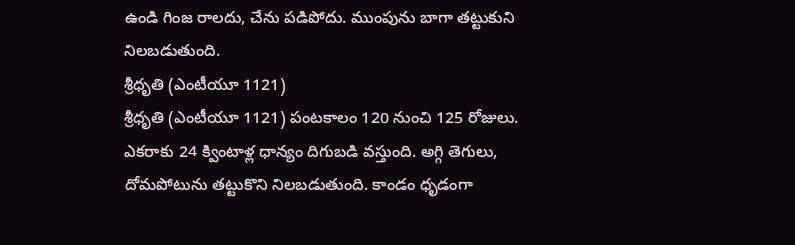ఉండి గింజ రాలదు, చేను పడిపోదు. ముంపును బాగా తట్టుకుని నిలబడుతుంది.
శ్రీధృతి (ఎంటీయూ 1121)
శ్రీధృతి (ఎంటీయూ 1121) పంటకాలం 120 నుంచి 125 రోజులు. ఎకరాకు 24 క్వింటాళ్ల ధాన్యం దిగుబడి వస్తుంది. అగ్గి తెగులు, దోమపోటును తట్టుకొని నిలబడుతుంది. కాండం ధృడంగా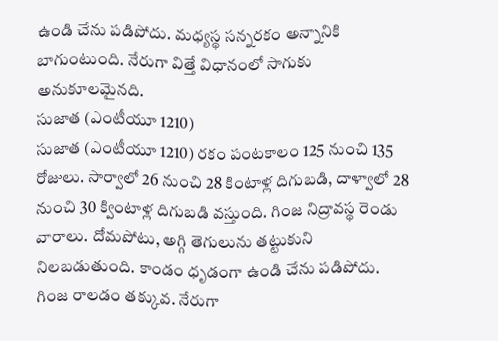ఉండి చేను పడిపోదు. మధ్యస్థ సన్నరకం అన్నానికి బాగుంటుంది. నేరుగా విత్తే విధానంలో సాగుకు అనుకూలమైనది.
సుజాత (ఎంటీయూ 1210)
సుజాత (ఎంటీయూ 1210) రకం పంటకాలం 125 నుంచి 135 రోజులు. సార్వాలో 26 నుంచి 28 కింటాళ్ల దిగుబడి, దాళ్వాలో 28 నుంచి 30 క్వింటాళ్ల దిగుబడి వస్తుంది. గింజ నిద్రావస్థ రెండు వారాలు. దోమపోటు, అగ్గి తెగులును తట్టుకుని నిలబడుతుంది. కాండం ధృడంగా ఉండి చేను పడిపోదు. గింజ రాలడం తక్కువ. నేరుగా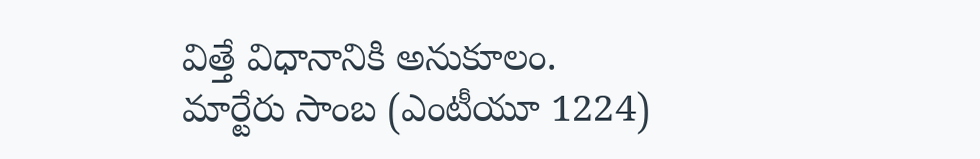విత్తే విధానానికి అనుకూలం.
మార్టేరు సాంబ (ఎంటీయూ 1224)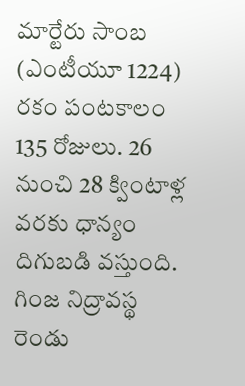మార్టేరు సాంబ (ఎంటీయూ 1224) రకం పంటకాలం 135 రోజులు. 26 నుంచి 28 క్వింటాళ్ల వరకు ధాన్యం దిగుబడి వస్తుంది. గింజ నిద్రావస్థ రెండు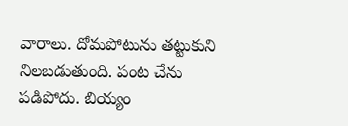వారాలు. దోమపోటును తట్టుకుని నిలబడుతుంది. పంట చేను పడిపోదు. బియ్యం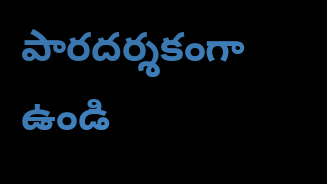పారదర్శకంగా ఉండి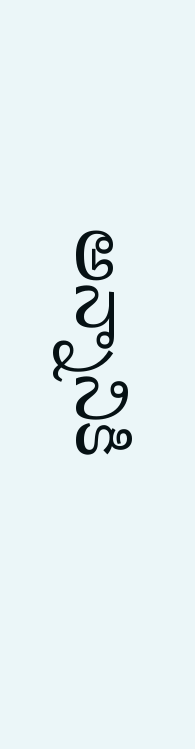అన్నానికి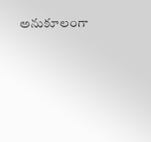అనుకూలంగా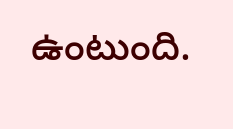ఉంటుంది.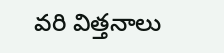వరి విత్తనాలు